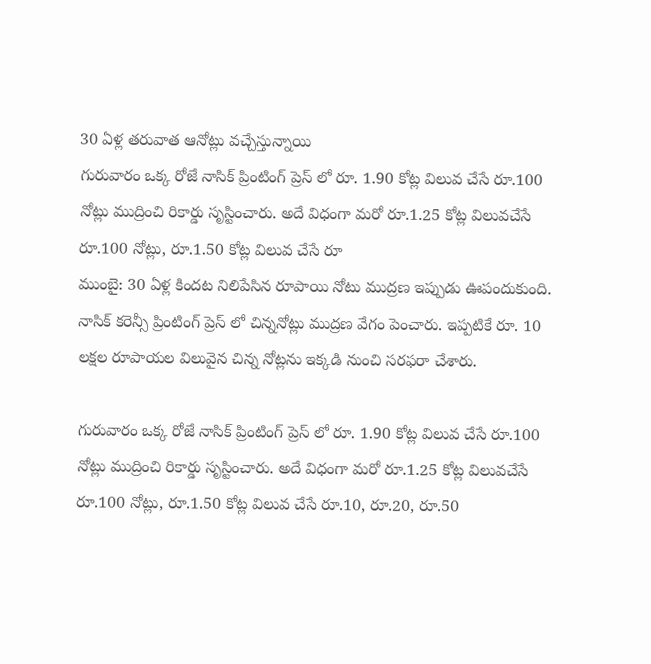30 ఏళ్ల తరువాత ఆనోట్లు వచ్చేస్తున్నాయి
గురువారం ఒక్క రోజే నాసిక్ ప్రింటింగ్ ప్రెస్ లో రూ. 1.90 కోట్ల విలువ చేసే రూ.100 నోట్లు ముద్రించి రికార్డు సృస్టించారు. అదే విధంగా మరో రూ.1.25 కోట్ల విలువచేసే రూ.100 నోట్లు, రూ.1.50 కోట్ల విలువ చేసే రూ
ముంబై: 30 ఏళ్ల కిందట నిలిపేసిన రూపాయి నోటు ముద్రణ ఇప్పుడు ఊపందుకుంది. నాసిక్ కరెన్సీ ప్రింటింగ్ ప్రెస్ లో చిన్ననోట్లు ముద్రణ వేగం పెంచారు. ఇప్పటికే రూ. 10 లక్షల రూపాయల విలువైన చిన్న నోట్లను ఇక్కడి నుంచి సరఫరా చేశారు.

గురువారం ఒక్క రోజే నాసిక్ ప్రింటింగ్ ప్రెస్ లో రూ. 1.90 కోట్ల విలువ చేసే రూ.100 నోట్లు ముద్రించి రికార్డు సృస్టించారు. అదే విధంగా మరో రూ.1.25 కోట్ల విలువచేసే రూ.100 నోట్లు, రూ.1.50 కోట్ల విలువ చేసే రూ.10, రూ.20, రూ.50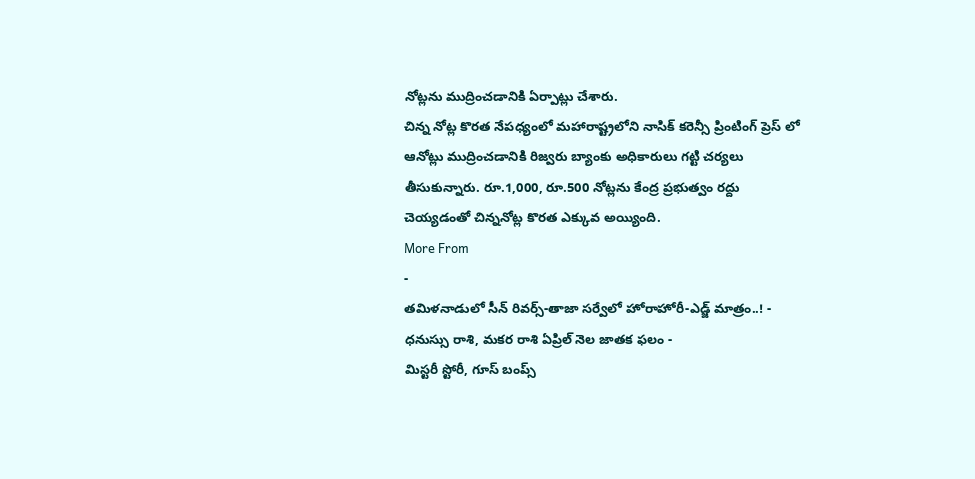నోట్లను ముద్రించడానికి ఏర్పాట్లు చేశారు.
చిన్న నోట్ల కొరత నేపధ్యంలో మహారాష్ట్రలోని నాసిక్ కరెన్సీ ప్రింటింగ్ ప్రెస్ లో ఆనోట్లు ముద్రించడానికి రిజ్వరు బ్యాంకు అధికారులు గట్టి చర్యలు తీసుకున్నారు. రూ.1,000, రూ.500 నోట్లను కేంద్ర ప్రభుత్వం రద్దు చెయ్యడంతో చిన్ననోట్ల కొరత ఎక్కువ అయ్యింది.
More From
-
తమిళనాడులో సీన్ రివర్స్-తాజా సర్వేలో హోరాహోరీ-ఎడ్జ్ మాత్రం..! -
ధనుస్సు రాశి, మకర రాశి ఏప్రిల్ నెల జాతక ఫలం -
మిస్టరీ స్టోరీ, గూస్ బంప్స్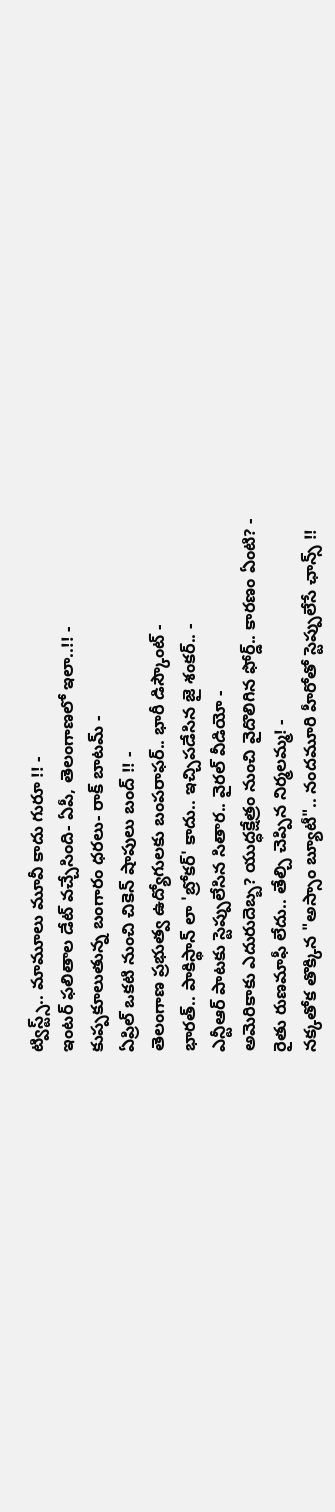ట్విస్ట్స్.. మామూలు మూవీ కాదు గురూ !! -
ఇంటర్ ఫలితాల డేట్ వచ్చేసింది- ఏపీ, తెలంగాణలో ఇలా..!! -
కుప్పకూలుతున్న బంగారం ధరలు- రాక్ బాటమ్ -
ఏప్రిల్ ఒకటి నుంచి చికెన్ షాపులు బంద్ !! -
తెలంగాణ ప్రభుత్వ ఉద్యోగులకు బంపరాఫర్.. భారీ డిస్కౌంట్ -
భారత్.. పాకిస్థాన్ లా 'బ్రోకర్' కాదు.. ఇచ్చిపడేసిన జై శంకర్.. -
ఎన్టీఆర్ పాటకు స్టెప్పులేసిన సితార.. వైరల్ వీడియో -
అమెరికాకు ఎదురుదెబ్బ? యుద్ధక్షేత్రం నుంచి వైదొలిగిన ఫోర్డ్.. కారణం ఏంటి? -
రైతు రుణమాఫీ లేదు.. తేల్చి చెప్పిన నిర్మలమ్మ! -
నక్కతోక తొక్కిన "అస్సాం బ్యూటీ".. నందమూరి హీరోతో స్టెప్పులేసే ఛాన్స్ !!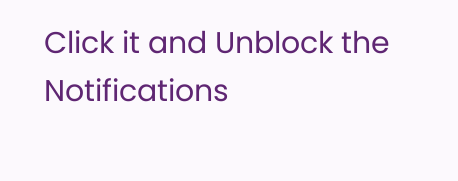Click it and Unblock the Notifications